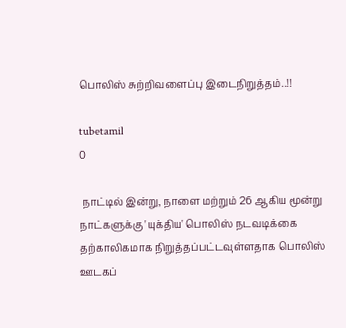பொலிஸ் சுற்றிவளைப்பு இடைநிறுத்தம்..!!

tubetamil
0

 நாட்டில் இன்று, நாளை மற்றும் 26 ஆகிய மூன்று நாட்களுக்கு 'யுக்திய' பொலிஸ் நடவடிக்கை தற்காலிகமாக நிறுத்தப்பட்டவுள்ளதாக பொலிஸ் ஊடகப்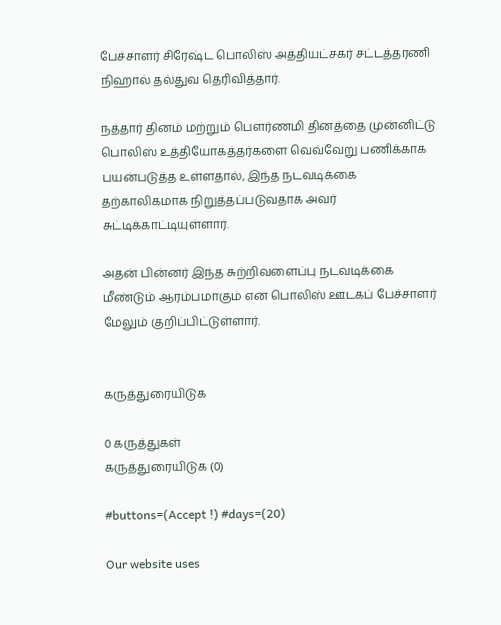பேச்சாளர் சிரேஷ்ட பொலிஸ் அத்தியட்சகர் சட்டத்தரணி நிஹால் தல்துவ தெரிவித்தார்.

நத்தார் தினம் மற்றும் பௌர்ணமி தினத்தை முன்னிட்டு பொலிஸ் உத்தியோகத்தர்களை வெவ்வேறு பணிக்காக பயன்படுத்த உள்ளதால், இந்த நடவடிக்கை தற்காலிகமாக நிறுத்தப்படுவதாக அவர் சுட்டிக்காட்டியுள்ளார்.

அதன் பின்னர் இந்த சுற்றிவளைப்பு நடவடிக்கை மீண்டும் ஆரம்பமாகும் என பொலிஸ் ஊடகப் பேச்சாளர் மேலும் குறிப்பிட்டுள்ளார்.


கருத்துரையிடுக

0 கருத்துகள்
கருத்துரையிடுக (0)

#buttons=(Accept !) #days=(20)

Our website uses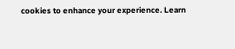cookies to enhance your experience. Learn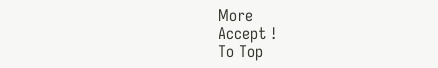More
Accept !
To Top